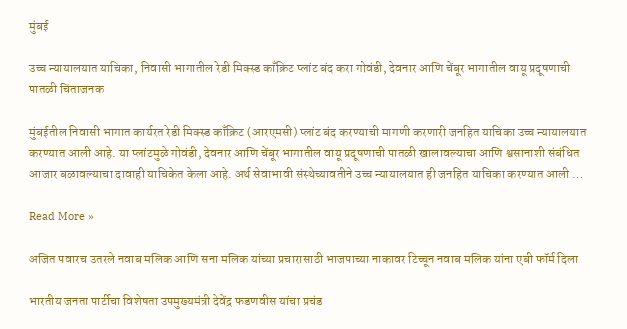मुंबई

उच्च न्यायालयात याचिका, निवासी भागातील रेडी मिक्स्ड काँक्रिट प्लांट बंद करा गोवंडी, देवनार आणि चेंबूर भागातील वायू प्रदूषणाची पातळी चिंताजनक

मुंबईतील निवासी भागात कार्यरत रेडी मिक्स्ड काँक्रिट (आरएमसी) प्लांट बंद करण्याची मागणी करणारी जनहित याचिका उच्च न्यायालयात करण्यात आली आहे. या प्लांटमुळे गोवंडी, देवनार आणि चेंबूर भागातील वायू प्रदूषणाची पातळी खालावल्याचा आणि श्वसानाशी संबंधित आजार बळावल्याचा दावाही याचिकेत केला आहे. अर्थ सेवाभावी संस्थेच्यावतीने उच्च न्यायालयात ही जनहित याचिका करण्यात आली …

Read More »

अजित पवारच उतरले नवाब मलिक आणि सना मलिक यांच्या प्रचारासाठी भाजपाच्या नाकावर टिच्चून नवाब मलिक यांना एबी फॉर्म दिला

भारतीय जनता पार्टीचा विशेषता उपमुख्यमंत्री देवेंद्र फडणवीस यांचा प्रचंड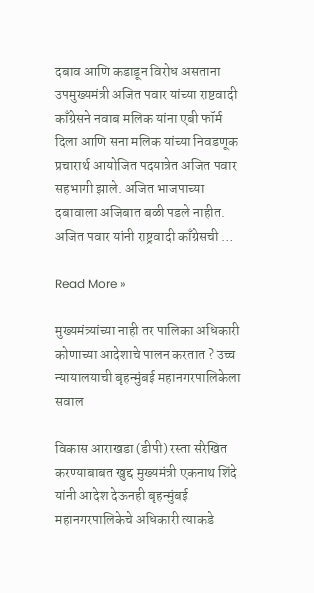दबाव आणि कडाडून विरोध असताना उपमुख्यमंत्री अजित पवार यांच्या राष्टवादी काँग्रेसने नवाब मलिक यांना एबी फॉर्म दिला आणि सना मलिक यांच्या निवडणूक प्रचारार्थ आयोजित पदयात्रेत अजित पवार सहभागी झाले. अजित भाजपाच्या दबावाला अजिबात बळी पडले नाहीत. अजित पवार यांनी राष्ट्रवादी काँग्रेसची …

Read More »

मुख्यमंत्र्यांच्या नाही तर पालिका अधिकारी कोणाच्या आदेशाचे पालन करतात ? उच्च न्यायालयाची बृहन्मुंबई महानगरपालिकेला सवाल

विकास आराखडा (डीपी) रस्ता संरेखित करण्याबाबत खुद्द मुख्यमंत्री एकनाथ शिंदे यांनी आदेश देऊनही बृहन्मुंबई महानगरपालिकेचे अधिकारी त्याकडे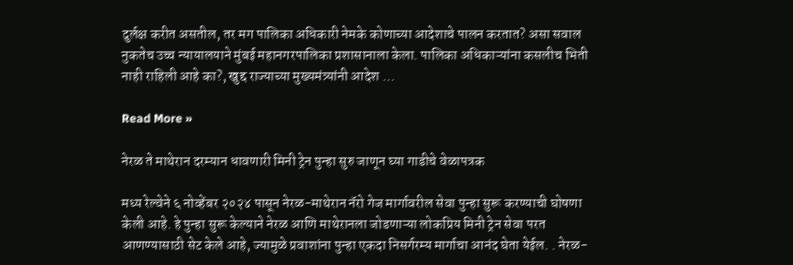दुर्लक्ष करीत असतील, तर मग पालिका अधिकारी नेमके कोणाच्या आदेशाचे पालन करतात? असा सवाल नुकतेच उच्च न्यायालयाने मुंबई महानगरपालिका प्रशासानाला केला. पालिका अधिकाऱ्यांना कसलीच भिती नाही राहिली आहे का?, खुद्द राज्याच्या मुख्यमंत्र्यांनी आदेश …

Read More »

नेरळ ते माथेरान दरम्यान धावणारी मिनी ट्रेन पुन्हा सुरु जाणून घ्या गाडीचे वेळापत्रक

मध्य रेल्वेने ६ नोव्हेंबर २०२४ पासून नेरळ-माथेरान नॅरो गेज मार्गावरील सेवा पुन्हा सुरू करण्याची घोषणा केली आहे. हे पुन्हा सुरू केल्याने नेरळ आणि माथेरानला जोडणाऱ्या लोकप्रिय मिनी ट्रेन सेवा परत आणण्यासाठी सेट केले आहे, ज्यामुळे प्रवाशांना पुन्हा एकदा निसर्गरम्य मार्गाचा आनंद घेता येईल. . नेरळ-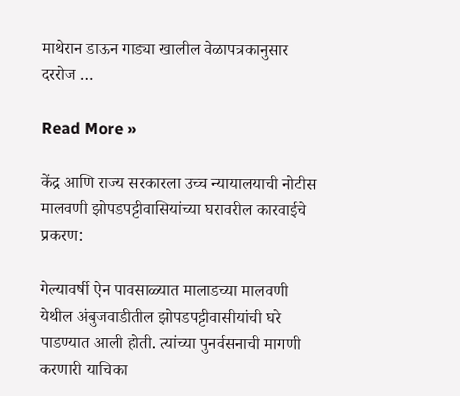माथेरान डाऊन गाड्या खालील वेळापत्रकानुसार दररोज …

Read More »

केंद्र आणि राज्य सरकारला उच्च न्यायालयाची नोटीस मालवणी झोपडपट्टीवासियांच्या घरावरील कारवाईचे प्रकरण:

गेल्यावर्षी ऐन पावसाळ्यात मालाडच्या मालवणी येथील अंबुजवाडीतील झोपडपट्टीवासीयांची घरे पाडण्यात आली होती. त्यांच्या पुनर्वसनाची मागणी करणारी याचिका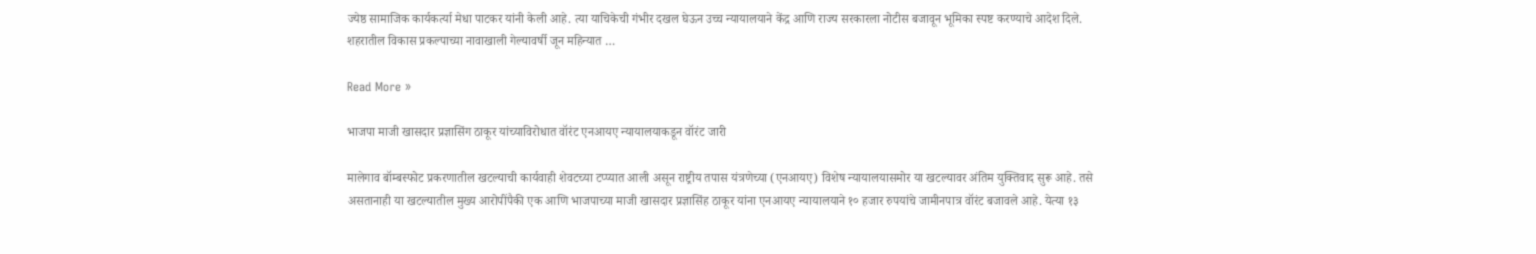ज्येष्ठ सामाजिक कार्यकर्त्या मेधा पाटकर यांनी केली आहे. त्या याचिकेची गंभीर दखल घेऊन उच्च न्यायालयाने केंद्र आणि राज्य सरकारला नोटीस बजावून भूमिका स्पष्ट करण्याचे आदेश दिले. शहरातील विकास प्रकल्पाच्या नावाखाली गेल्यावर्षी जून महिन्यात …

Read More »

भाजपा माजी खासदार प्रज्ञासिंग ठाकूर यांच्याविरोधात वॉरंट एनआयए न्यायालयाकडून वॉरंट जारी

मालेगाव बॉम्बस्फोट प्रकरणातील खटल्याची कार्यवाही शेवटच्या टप्प्यात आली असून राष्ट्रीय तपास यंत्रणेच्या (एनआयए) विशेष न्यायालयासमोर या खटल्यावर अंतिम युक्तिवाद सुरू आहे. तसे असतानाही या खटल्यातील मुख्य आरोपींपैकी एक आणि भाजपाच्या माजी खासदार प्रज्ञासिंह ठाकूर यांना एनआयए न्यायालयाने १० हजार रुपयांचे जामीनपात्र वॉरंट बजावले आहे. येत्या १३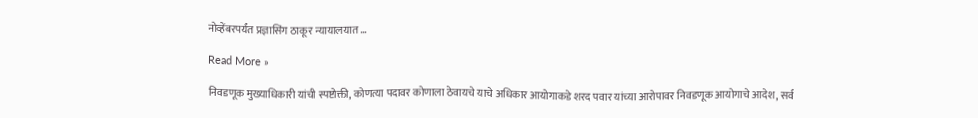नोव्हेंबरपर्यंत प्रज्ञासिंग ठाकूर न्यायालयात …

Read More »

निवडणूक मुख्याधिकारी यांची स्पष्टोक्ती, कोणत्या पदावर कोणाला ठेवायचे याचे अधिकार आयोगाकडे शरद पवार यांच्या आरोपावर निवडणूक आयोगाचे आदेश, सर्व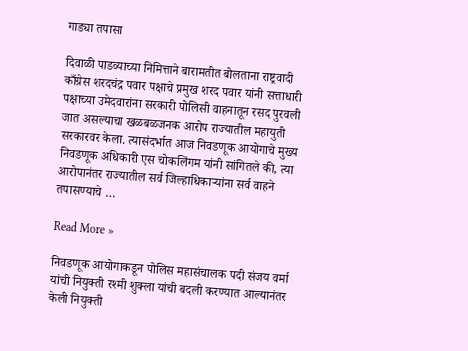गाड्या तपासा

दिवाळी पाडव्याच्या निमित्ताने बारामतीत बोलताना राष्ट्रवादी काँग्रेस शरदचंद्र पवार पक्षाचे प्रमुख शरद पवार यांनी सत्ताधारी पक्षाच्या उमेदवारांना सरकारी पोलिसी वाहनातून रसद पुरवली जात असल्याचा खळबळजनक आरोप राज्यातील महायुती सरकारवर केला. त्यासंदर्भात आज निवडणूक आयोगाचे मुख्य निवडणूक अधिकारी एस चोकलिंगम यांनी सांगितले की, त्या आरोपानंतर राज्यातील सर्व जिल्हाधिकाऱ्यांना सर्व वाहने तपासण्याचे …

Read More »

निवडणूक आयोगाकडून पोलिस महासंचालक पदी संजय वर्मा यांची नियुक्ती रश्मी शुक्ला यांची बदली करण्यात आल्यानंतर केली नियुक्ती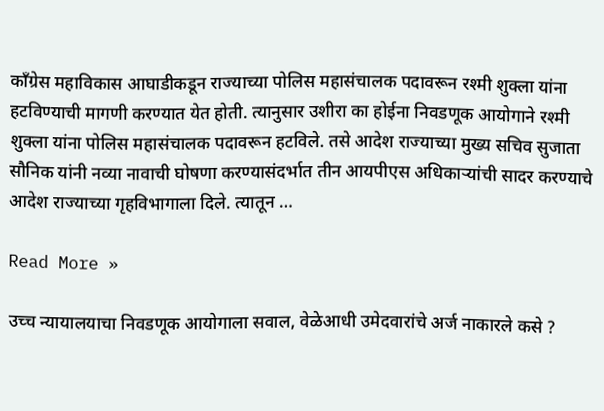काँग्रेस महाविकास आघाडीकडून राज्याच्या पोलिस महासंचालक पदावरून रश्मी शुक्ला यांना हटविण्याची मागणी करण्यात येत होती. त्यानुसार उशीरा का होईना निवडणूक आयोगाने रश्मी शुक्ला यांना पोलिस महासंचालक पदावरून हटविले. तसे आदेश राज्याच्या मुख्य सचिव सुजाता सौनिक यांनी नव्या नावाची घोषणा करण्यासंदर्भात तीन आयपीएस अधिकाऱ्यांची सादर करण्याचे आदेश राज्याच्या गृहविभागाला दिले. त्यातून …

Read More »

उच्च न्यायालयाचा निवडणूक आयोगाला सवाल, वेळेआधी उमेदवारांचे अर्ज नाकारले कसे ?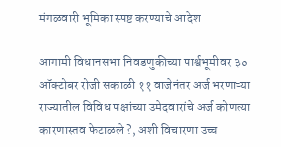मंगळवारी भूमिका स्पष्ट करण्याचे आदेश

आगामी विधानसभा निवडणुकीच्या पार्श्वभूमीवर ३० ऑक्टोबर रोजी सकाळी ११ वाजेनंतर अर्ज भरणाऱ्या राज्यातील विविध पक्षांच्या उमेदवारांचे अर्ज कोणत्या कारणास्तव फेटाळले ?, अशी विचारणा उच्च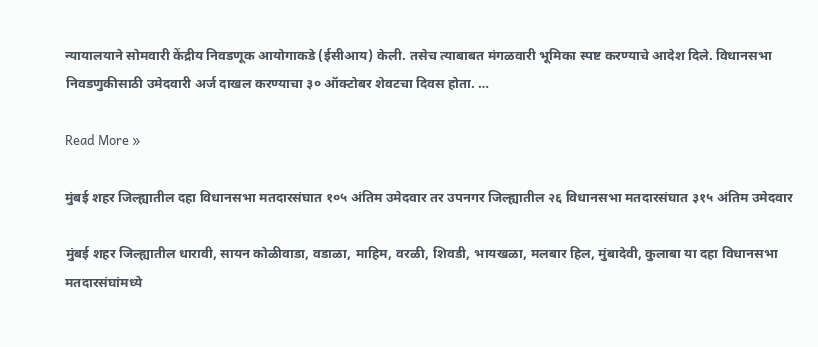न्यायालयाने सोमवारी केंद्रीय निवडणूक आयोगाकडे (ईसीआय) केली. तसेच त्याबाबत मंगळवारी भूमिका स्पष्ट करण्याचे आदेश दिले. विधानसभा निवडणुकीसाठी उमेदवारी अर्ज दाखल करण्याचा ३० ऑक्टोबर शेवटचा दिवस होता. …

Read More »

मुंबई शहर जिल्ह्यातील दहा विधानसभा मतदारसंघात १०५ अंतिम उमेदवार तर उपनगर जिल्ह्यातील २६ विधानसभा मतदारसंघात ३१५ अंतिम उमेदवार

मुंबई शहर जिल्ह्यातील धारावी, सायन कोळीवाडा, वडाळा, माहिम, वरळी, शिवडी, भायखळा, मलबार हिल, मुंबादेवी, कुलाबा या दहा विधानसभा मतदारसंघांमध्ये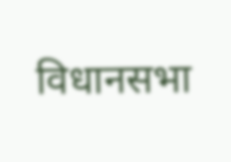विधानसभा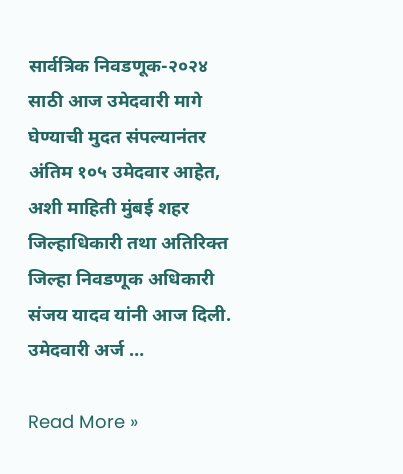सार्वत्रिक निवडणूक-२०२४ साठी आज उमेदवारी मागे घेण्याची मुदत संपल्यानंतर अंतिम १०५ उमेदवार आहेत, अशी माहिती मुंबई शहर जिल्हाधिकारी तथा अतिरिक्त जिल्हा निवडणूक अधिकारी संजय यादव यांनी आज दिली. उमेदवारी अर्ज …

Read More »